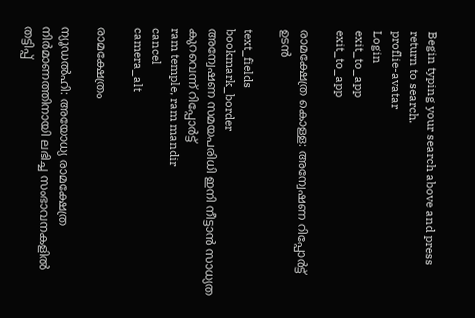Begin typing your search above and press return to search.
proflie-avatar
Login
exit_to_app
exit_to_app

രാമക്ഷേത്ര കൊള്ള: അന്വേഷണ റിപ്പോർട്ട് ഉടൻ

text_fields
bookmark_border
അന്വേഷണ സമയപരിധി ഇനി നീട്ടാൻ സാധ്യത കുറവെന്ന് റിപ്പോർട്ട്
ram temple, ram mandir
cancel
camera_alt

രാമക്ഷേത്രം

ന്യൂഡൽഹി: അയോധ്യ രാമക്ഷേത്ര നിർമാണത്തിനായി ലഭിച്ച സംഭാവനകളിൽ തട്ടിപ്പ്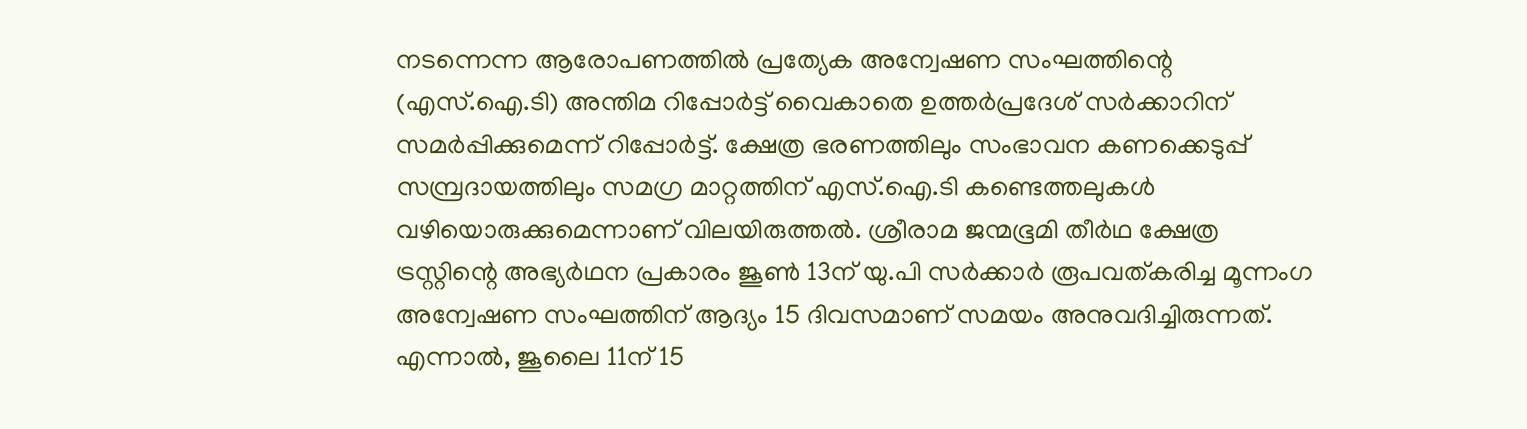നടന്നെന്ന ആരോപണത്തിൽ പ്രത്യേക അന്വേഷണ സംഘത്തിന്റെ (എസ്.ഐ.ടി) അന്തിമ റിപ്പോർട്ട് വൈകാതെ ഉത്തർപ്രദേശ് സർക്കാറിന് സമർപ്പിക്കുമെന്ന് റിപ്പോർട്ട്. ക്ഷേത്ര ഭരണത്തിലും സംഭാവന കണക്കെടുപ്പ് സമ്പ്രദായത്തിലും സമഗ്ര മാറ്റത്തിന് എസ്.ഐ.ടി കണ്ടെത്തലുകൾ വഴിയൊരുക്കുമെന്നാണ് വിലയിരുത്തൽ. ശ്രീരാമ ജന്മഭൂമി തീർഥ ക്ഷേത്ര ട്രസ്റ്റിന്റെ അഭ്യർഥന പ്രകാരം ജൂൺ 13ന് യു.പി സർക്കാർ രൂപവത്കരിച്ച മൂന്നംഗ അന്വേഷണ സംഘത്തിന് ആദ്യം 15 ദിവസമാണ് സമയം അനുവദിച്ചിരുന്നത്. എന്നാൽ, ജൂലൈ 11ന് 15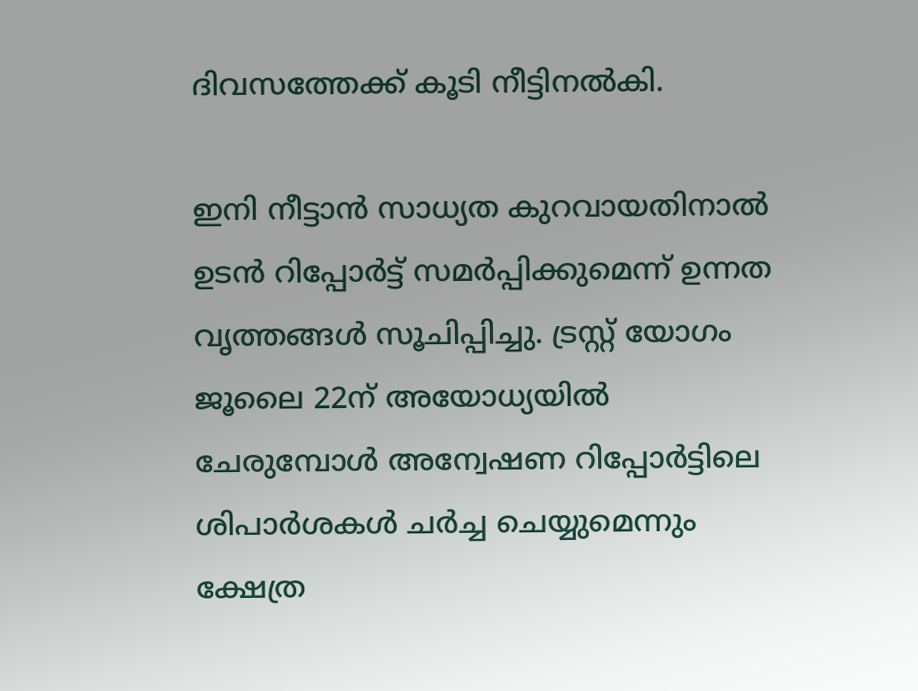ദിവസത്തേക്ക് കൂടി നീട്ടിനൽകി.

ഇനി നീട്ടാൻ സാധ്യത കുറവായതിനാൽ ഉടൻ റിപ്പോർട്ട് സമർപ്പിക്കുമെന്ന് ഉന്നത വൃത്തങ്ങൾ സൂചിപ്പിച്ചു. ട്രസ്റ്റ് യോഗം ജൂലൈ 22ന് അയോധ്യയിൽ ചേരുമ്പോൾ അന്വേഷണ റിപ്പോർട്ടിലെ ശിപാർശകൾ ചർച്ച ചെയ്യുമെന്നും ക്ഷേത്ര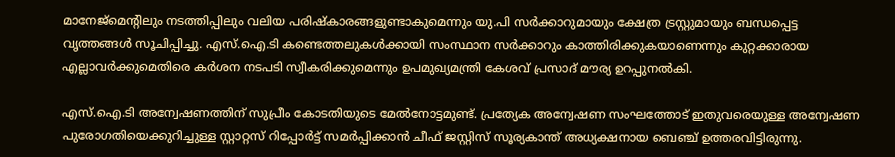മാനേജ്മെന്റിലും നടത്തിപ്പിലും വലിയ പരിഷ്‍കാരങ്ങളുണ്ടാകുമെന്നും യു.പി സർക്കാറുമായും ക്ഷേത്ര ട്രസ്റ്റുമായും ബന്ധപ്പെട്ട വൃത്തങ്ങൾ സൂചിപ്പിച്ചു. എസ്.ഐ.ടി കണ്ടെത്തലുകൾക്കായി സംസ്ഥാന സർക്കാറും കാത്തിരിക്കുകയാണെന്നും കുറ്റക്കാരായ എല്ലാവർക്കുമെതിരെ കർശന നടപടി സ്വീകരിക്കുമെന്നും ഉപമുഖ്യമന്ത്രി കേശവ് പ്രസാദ് മൗര്യ ഉറപ്പുനൽകി.

എസ്.ഐ.ടി അന്വേഷണത്തിന് സുപ്രീം കോടതിയുടെ മേൽനോട്ടമുണ്ട്. പ്രത്യേക അന്വേഷണ സംഘത്തോട് ഇതുവരെയുള്ള അന്വേഷണ പുരോഗതിയെക്കുറിച്ചുള്ള സ്റ്റാറ്റസ് റിപ്പോർട്ട് സമർപ്പിക്കാൻ ചീഫ് ജസ്റ്റിസ് സൂര്യകാന്ത് അധ്യക്ഷനായ ബെഞ്ച് ഉത്തരവിട്ടിരുന്നു.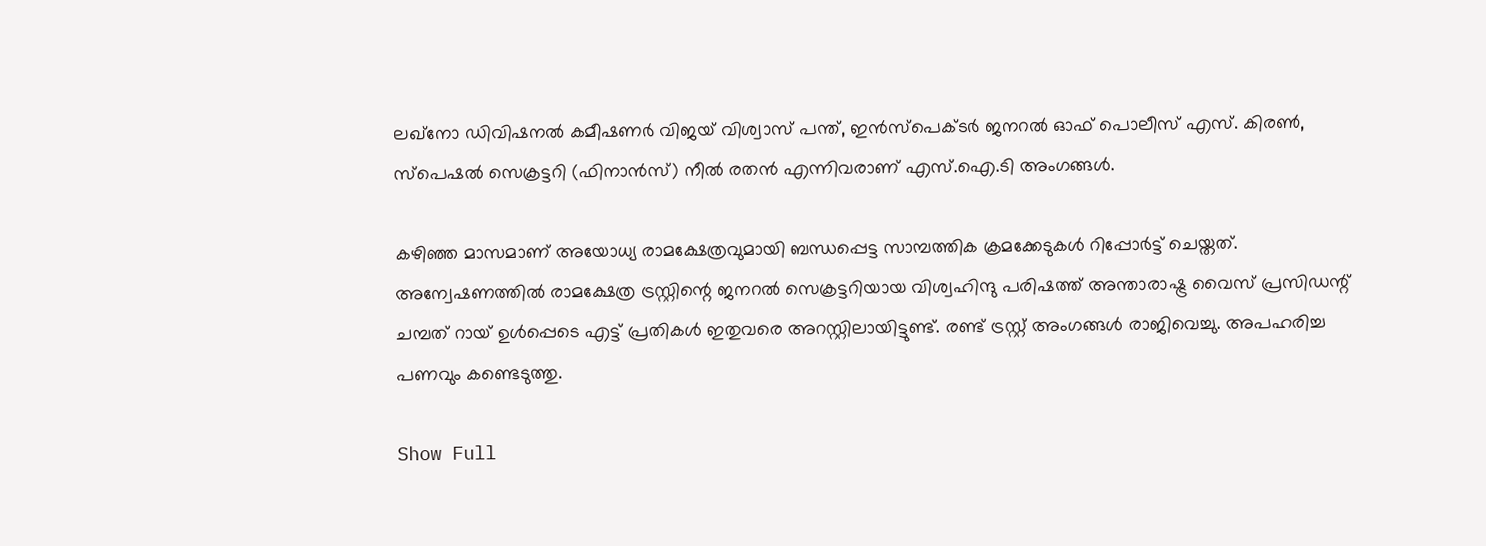ലഖ്നോ ഡിവിഷനൽ കമീഷണർ വിജയ് വിശ്വാസ് പന്ത്, ഇൻസ്പെക്ടർ ജനറൽ ഓഫ് പൊലീസ് എസ്. കിരൺ, സ്പെഷൽ സെക്രട്ടറി (ഫിനാൻസ്) നീൽ രതൻ എന്നിവരാണ് എസ്.ഐ.ടി അംഗങ്ങൾ.

കഴിഞ്ഞ മാസമാണ് അയോധ്യ രാമക്ഷേത്രവുമായി ബന്ധപ്പെട്ട സാമ്പത്തിക ക്രമക്കേടുകൾ റിപ്പോർട്ട് ചെയ്തത്. അന്വേഷണത്തിൽ രാമക്ഷേത്ര ട്രസ്റ്റിന്റെ ജനറൽ സെക്രട്ടറിയായ വിശ്വഹിന്ദു പരിഷത്ത് അന്താരാഷ്ട്ര വൈസ് പ്രസിഡന്റ് ചമ്പത് റായ് ഉൾപ്പെടെ എട്ട് പ്രതികൾ ഇതുവരെ അറസ്റ്റിലായിട്ടുണ്ട്. രണ്ട് ട്രസ്റ്റ് അംഗങ്ങൾ രാജിവെച്ചു. അപഹരിച്ച പണവും കണ്ടെടുത്തു.

Show Full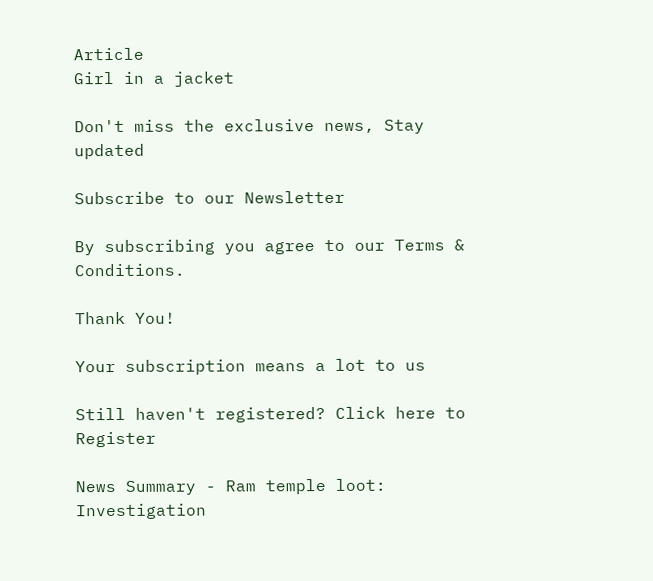Article
Girl in a jacket

Don't miss the exclusive news, Stay updated

Subscribe to our Newsletter

By subscribing you agree to our Terms & Conditions.

Thank You!

Your subscription means a lot to us

Still haven't registered? Click here to Register

News Summary - Ram temple loot: Investigation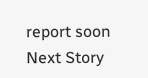report soon
Next Story